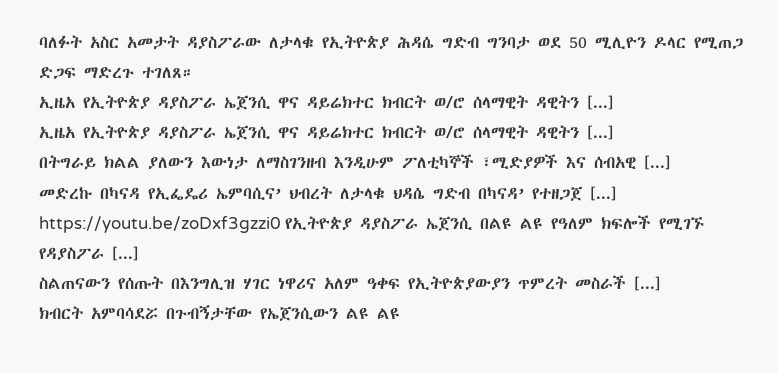ባለፉት አስር አመታት ዳያስፖራው ለታላቁ የኢትዮጵያ ሕዳሴ ግድብ ግንባታ ወደ 50 ሚሊዮን ዶላር የሚጠጋ ድጋፍ ማድረጉ ተገለጸ።
ኢዜአ የኢትዮጵያ ዳያስፖራ ኤጀንሲ ዋና ዳይሬክተር ክብርት ወ/ሮ ሰላማዊት ዳዊትን [...]
ኢዜአ የኢትዮጵያ ዳያስፖራ ኤጀንሲ ዋና ዳይሬክተር ክብርት ወ/ሮ ሰላማዊት ዳዊትን [...]
በትግራይ ክልል ያለውን እውነታ ለማስገንዘብ እንዲሁም ፖለቲካኞች ፣ሚድያዎች እና ሰብአዊ [...]
መድረኩ በካናዳ የኢፌዴሪ ኤምባሲና’ ህብረት ለታላቁ ህዳሴ ግድብ በካናዳ’ የተዘጋጀ [...]
https://youtu.be/zoDxf3gzzi0 የኢትዮጵያ ዳያስፖራ ኤጀንሲ በልዩ ልዩ የዓለም ክፍሎች የሚገኙ የዳያስፖራ [...]
ስልጠናውን የሰጡት በእንግሊዝ ሃገር ነዋሪና አለም ዓቀፍ የኢትዮጵያውያን ጥምረት መስራች [...]
ክብርት አምባሳደሯ በጉብኝታቸው የኤጀንሲውን ልዩ ልዩ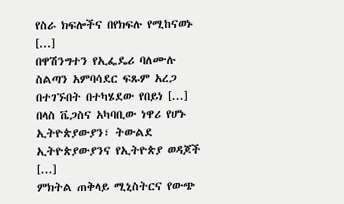የስራ ክፍሎችና በየክፍሉ የሚከናወኑ [...]
በዋሽንግተን የኢፌዴሪ ባለሙሉ ስልጣን አምባሳደር ፍጹም አረጋ በተገኙበት በተካሄደው የበይነ [...]
በላስ ቬጋስና አካባቢው ነዋሪ የሆኑ ኢትዮጵያውያን፣ ትውልደ ኢትዮጵያውያንና የኢትዮጵያ ወዳጆች [...]
ምክትል ጠቅላይ ሚኒስትርና የውጭ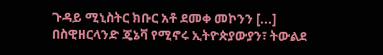ጉዳይ ሚኒስትር ክቡር አቶ ደመቀ መኮንን [...]
በስዊዘርላንድ ጄኔቫ የሚኖሩ ኢትዮጵያውያን፣ ትውልደ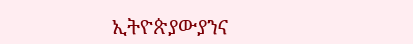ኢትዮጵያውያንና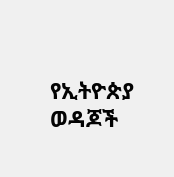የኢትዮጵያ ወዳጆች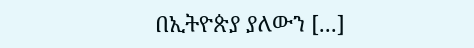በኢትዮጵያ ያለውን [...]